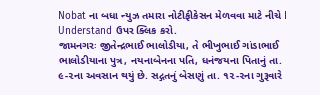Nobat ના બધા ન્યુઝ તમારા નોટીફીકેસન મેળવવા માટે નીચે I Understand ઉપર ક્લિક કરો.
જામનગરઃ જીતેન્દ્રભાઈ ભાલોડીયા, તે ભીખુભાઈ ગાંડાભાઈ ભાલોડીયાના પુત્ર, નયનાબેનના પતિ, ધનંજયના પિતાનું તા. ૯-૨ના અવસાન થયું છે. સદ્ગતનું બેસણું તા. ૧૨-૨ના ગુરૂવારે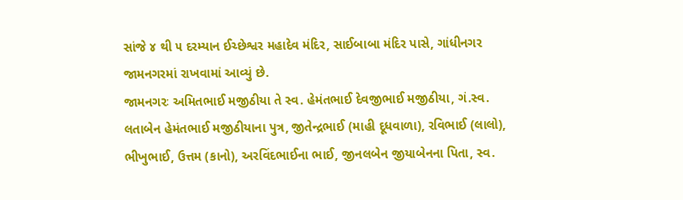સાંજે ૪ થી ૫ દરમ્યાન ઈચ્છેશ્વર મહાદેવ મંદિર, સાઈબાબા મંદિર પાસે, ગાંધીનગર જામનગરમાં રાખવામાં આવ્યું છે.
જામનગરઃ અમિતભાઈ મજીઠીયા તે સ્વ. હેમંતભાઈ દેવજીભાઈ મજીઠીયા, ગં.સ્વ. લતાબેન હેમંતભાઈ મજીઠીયાના પુત્ર, જીતેન્દ્રભાઈ (માહી દૂધવાળા), રવિભાઈ (લાલો), ભીખુભાઈ, ઉત્તમ (કાનો), અરવિંદભાઈના ભાઈ, જીનલબેન જીયાબેનના પિતા, સ્વ.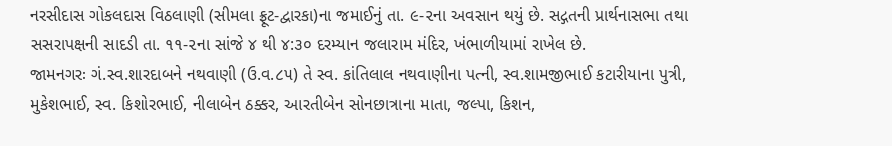નરસીદાસ ગોકલદાસ વિઠલાણી (સીમલા ફ્રૂટ-દ્વારકા)ના જમાઈનું તા. ૯-૨ના અવસાન થયું છે. સદ્ગતની પ્રાર્થનાસભા તથા સસરાપક્ષની સાદડી તા. ૧૧-૨ના સાંજે ૪ થી ૪:૩૦ દરમ્યાન જલારામ મંદિર, ખંભાળીયામાં રાખેલ છે.
જામનગરઃ ગં.સ્વ.શારદાબને નથવાણી (ઉ.વ.૮૫) તે સ્વ. કાંતિલાલ નથવાણીના પત્ની, સ્વ.શામજીભાઈ કટારીયાના પુત્રી, મુકેશભાઈ, સ્વ. કિશોરભાઈ, નીલાબેન ઠક્કર, આરતીબેન સોનછાત્રાના માતા, જલ્પા, કિશન,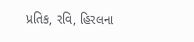પ્રતિક, રવિ, હિરલના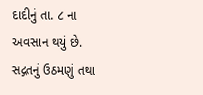દાદીનું તા. ૮ ના અવસાન થયું છે. સદ્ગતનું ઉઠમણું તથા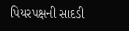પિયરપક્ષની સાદડી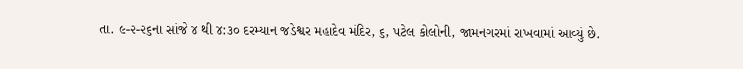તા. ૯-૨-૨૬ના સાંજે ૪ થી ૪:૩૦ દરમ્યાન જડેશ્વર મહાદેવ મંદિર, ૬, પટેલ કોલોની, જામનગરમાં રાખવામાં આવ્યું છે.